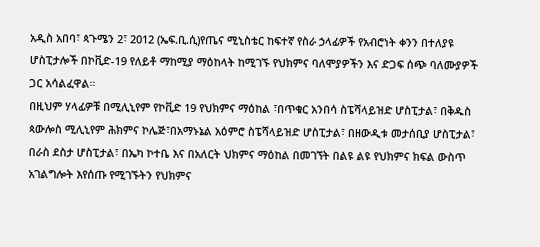አዲስ አበባ፣ ጳጉሜን 2፣ 2012 (ኤፍ.ቢ.ሲ)የጤና ሚኒስቴር ከፍተኛ የስራ ኃላፊዎች የአብሮነት ቀንን በተለያዩ ሆስፒታሎች በኮቪድ-19 የለይቶ ማከሚያ ማዕከላት ከሚገኙ የህክምና ባለሞያዎችን እና ድጋፍ ሰጭ ባለሙያዎች ጋር አሳልፈዋል።
በዚህም ሃላፊዎቹ በሚሊኒየም የኮቪድ 19 የህክምና ማዕከል ፣በጥቁር አንበሳ ስፔሻላይዝድ ሆስፒታል፣ በቅዱስ ጳውሎስ ሚሊኒየም ሕክምና ኮሌጅ፣በአማኑኔል አዕምሮ ስፔሻላይዝድ ሆስፒታል፣ በዘውዲቱ መታሰቢያ ሆስፒታል፣ በራስ ደስታ ሆስፒታል፣ በኤካ ኮተቤ እና በአለርት ህክምና ማዕከል በመገኘት በልዩ ልዩ የህክምና ክፍል ውስጥ አገልግሎት እየሰጡ የሚገኙትን የህክምና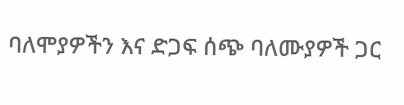ባለሞያዎችን እና ድጋፍ ሰጭ ባለሙያዎች ጋር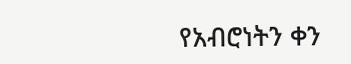የአብሮነትን ቀን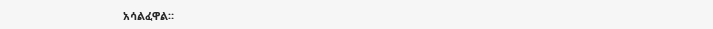አሳልፈዋል።